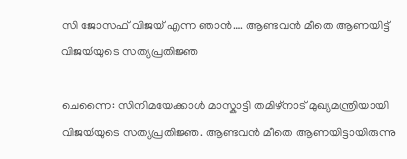സി ജോസഫ് വിജയ് എന്ന ഞാൻ…. ആണ്ടവൻ മീതെ ആണയിട്ട് വിജയ്‍യുടെ സത്യപ്രതിജ്ഞ

ചെന്നൈ: സിനിമയേക്കാൾ മാസ്കാട്ടി തമിഴ്നാട് മുഖ്യമന്ത്രിയായി വിജയ്‍യുടെ സത്യപ്രതിജ്ഞ. ആണ്ടവൻ മീതെ ആണയിട്ടായിരുന്നു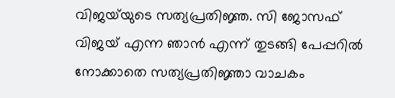വിജയ്‍യുടെ സത്യപ്രതിജ്ഞ. സി ജോസഫ് വിജയ് എന്ന ഞാൻ എന്ന് തുടങ്ങി പേപ്പറിൽ നോക്കാതെ സത്യപ്രതിജ്ഞാ വാചകം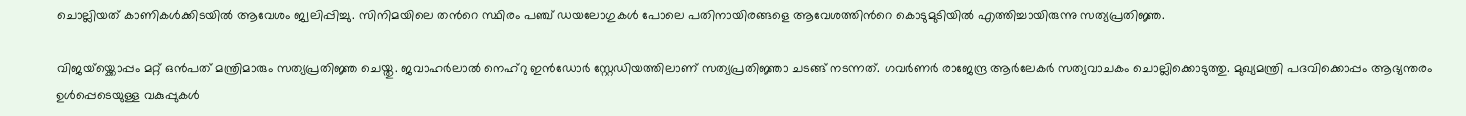ചൊല്ലിയത് കാണികൾക്കിടയിൽ ആവേശം ജ്വലിപ്പിച്ചു. സിനിമയിലെ തന്‍റെ സ്ഥിരം പഞ്ച് ഡയലോഗുകൾ പോലെ പതിനായിരങ്ങളെ ആവേശത്തിന്‍റെ കൊടുമുടിയിൽ എത്തിച്ചായിരുന്നു സത്യപ്രതിജ്ഞ.

വിജയ്‌യ്ക്കൊപ്പം മറ്റ് ഒൻപത് മന്ത്രിമാരും സത്യപ്രതിജ്ഞ ചെയ്തു. ജവാഹർലാൽ നെഹ്റു ഇൻഡോ‍ർ സ്റ്റേഡിയത്തിലാണ് സത്യപ്രതിജ്ഞാ ചടങ്ങ് നടന്നത്. ഗവർണർ രാജേന്ദ്ര ആർലേകർ സത്യവാചകം ചൊല്ലിക്കൊടുത്തു. മുഖ്യമന്ത്രി പദവിക്കൊപ്പം ആഭ്യന്തരം ഉൾപ്പെടെയുള്ള വകുപ്പുകൾ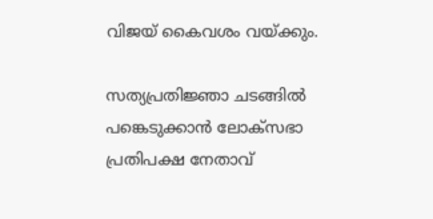വിജയ് കൈവശം വയ്ക്കും.

സത്യപ്രതിജ്ഞാ ചടങ്ങിൽ പങ്കെടുക്കാൻ ലോക്‌സഭാ പ്രതിപക്ഷ നേതാവ്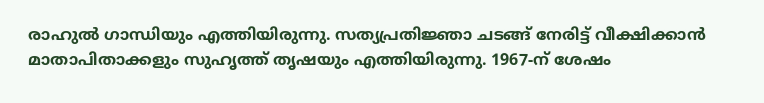രാഹുൽ ഗാന്ധിയും എത്തിയിരുന്നു. സത്യപ്രതിജ്ഞാ ചടങ്ങ് നേരിട്ട് വീക്ഷിക്കാൻ മാതാപിതാക്കളും സുഹൃത്ത് തൃഷയും എത്തിയിരുന്നു. 1967-ന് ശേഷം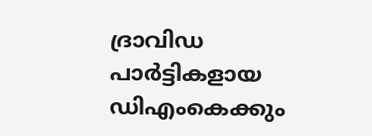ദ്രാവിഡ പാർട്ടികളായ ഡിഎംകെക്കും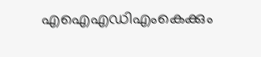എഐഎഡിഎംകെക്കും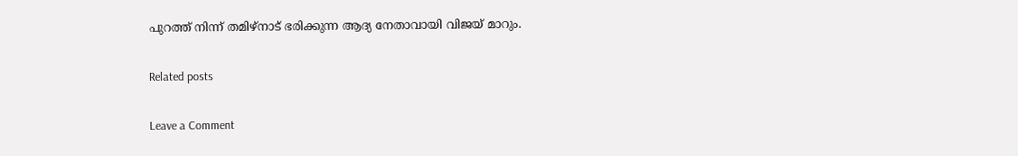പുറത്ത് നിന്ന് തമിഴ്‌നാട് ഭരിക്കുന്ന ആദ്യ നേതാവായി വിജയ് മാറും.

Related posts

Leave a Comment